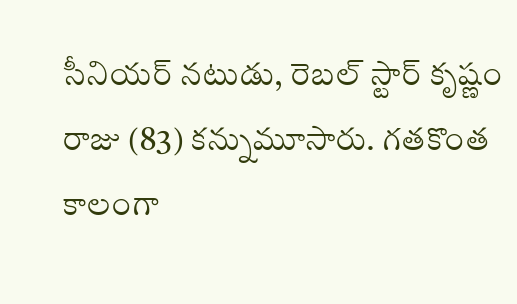సీనియర్ నటుడు, రెబల్ స్టార్ కృష్ణం రాజు (83) కన్నుమూసారు. గతకొంత కాలంగా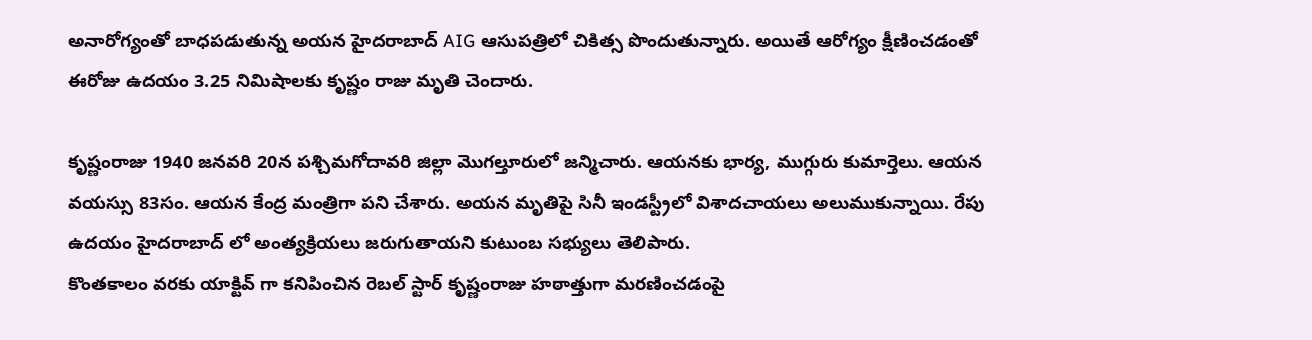అనారోగ్యంతో బాధపడుతున్న అయన హైదరాబాద్ AIG ఆసుపత్రిలో చికిత్స పొందుతున్నారు. అయితే ఆరోగ్యం క్షీణించడంతో ఈరోజు ఉదయం 3.25 నిమిషాలకు కృష్ణం రాజు మృతి చెందారు.

కృష్ణంరాజు 1940 జనవరి 20న పశ్చిమగోదావరి జిల్లా మొగల్తూరులో జన్మిచారు. ఆయనకు భార్య, ముగ్గురు కుమార్తెలు. ఆయన వయస్సు 83సం. ఆయన కేంద్ర మంత్రిగా పని చేశారు. అయన మృతిపై సినీ ఇండస్ట్రీలో విశాదచాయలు అలుముకున్నాయి. రేపు ఉదయం హైదరాబాద్ లో అంత్యక్రియలు జరుగుతాయని కుటుంబ సభ్యులు తెలిపారు.
కొంతకాలం వరకు యాక్టివ్ గా కనిపించిన రెబల్ స్టార్ కృష్ణంరాజు హఠాత్తుగా మరణించడంపై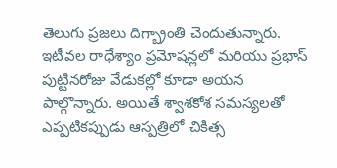తెలుగు ప్రజలు దిగ్బ్రాంతి చెందుతున్నారు. ఇటీవల రాధేశ్యాం ప్రమోషన్లలో మరియు ప్రభాస్ పుట్టినరోజు వేడుకల్లో కూడా అయన పాల్గొన్నారు. అయితే శ్వాశకోశ సమస్యలతో ఎప్పటికప్పుడు ఆస్పత్రిలో చికిత్స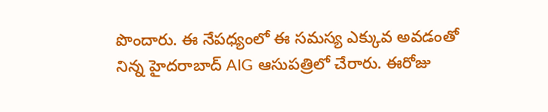పొందారు. ఈ నేపధ్యంలో ఈ సమస్య ఎక్కువ అవడంతో నిన్న హైదరాబాద్ AIG ఆసుపత్రిలో చేరారు. ఈరోజు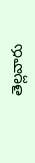తెల్లవారు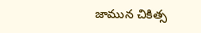జామున చికిత్స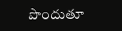పొందుతూ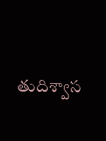తుదిశ్వాస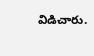విడిచారు.